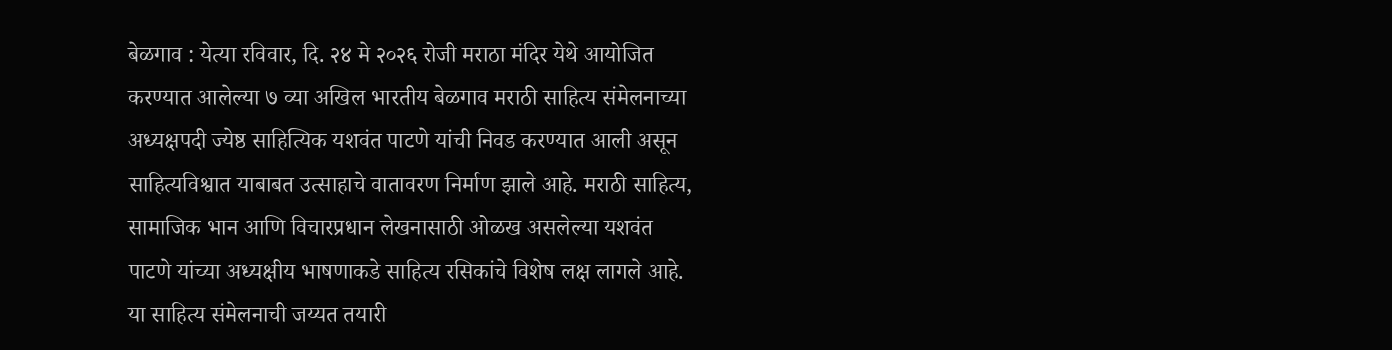बेळगाव : येत्या रविवार, दि. २४ मे २०२६ रोजी मराठा मंदिर येथे आयोजित करण्यात आलेल्या ७ व्या अखिल भारतीय बेळगाव मराठी साहित्य संमेलनाच्या अध्यक्षपदी ज्येष्ठ साहित्यिक यशवंत पाटणे यांची निवड करण्यात आली असून साहित्यविश्वात याबाबत उत्साहाचे वातावरण निर्माण झाले आहे. मराठी साहित्य, सामाजिक भान आणि विचारप्रधान लेखनासाठी ओळख असलेल्या यशवंत पाटणे यांच्या अध्यक्षीय भाषणाकडे साहित्य रसिकांचे विशेष लक्ष लागले आहे.
या साहित्य संमेलनाची जय्यत तयारी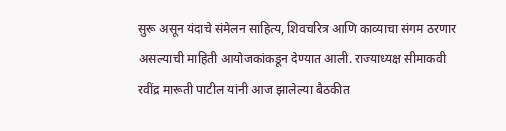सुरू असून यंदाचे संमेलन साहित्य, शिवचरित्र आणि काव्याचा संगम ठरणार असल्याची माहिती आयोजकांकडून देण्यात आली. राज्याध्यक्ष सीमाकवी रवींद्र मारूती पाटील यांनी आज झालेल्या बैठकीत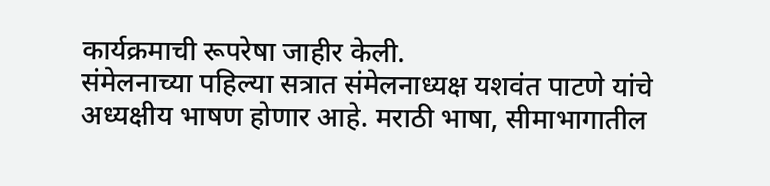कार्यक्रमाची रूपरेषा जाहीर केली.
संमेलनाच्या पहिल्या सत्रात संमेलनाध्यक्ष यशवंत पाटणे यांचे अध्यक्षीय भाषण होणार आहे. मराठी भाषा, सीमाभागातील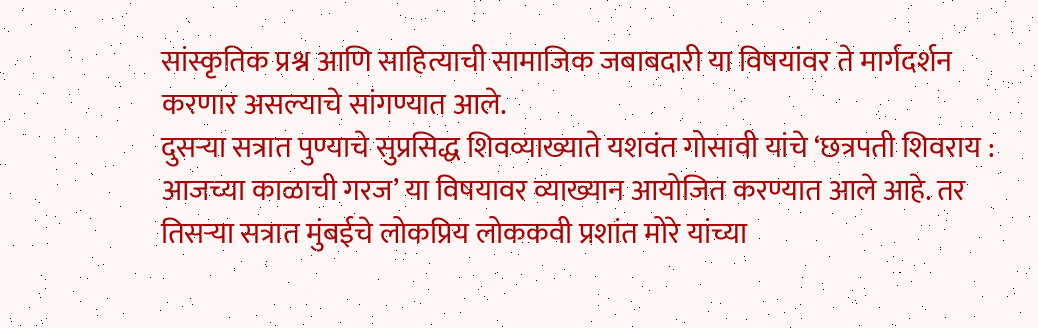सांस्कृतिक प्रश्न आणि साहित्याची सामाजिक जबाबदारी या विषयांवर ते मार्गदर्शन करणार असल्याचे सांगण्यात आले.
दुसऱ्या सत्रात पुण्याचे सुप्रसिद्ध शिवव्याख्याते यशवंत गोसावी यांचे ‘छत्रपती शिवराय : आजच्या काळाची गरज’ या विषयावर व्याख्यान आयोजित करण्यात आले आहे. तर तिसऱ्या सत्रात मुंबईचे लोकप्रिय लोककवी प्रशांत मोरे यांच्या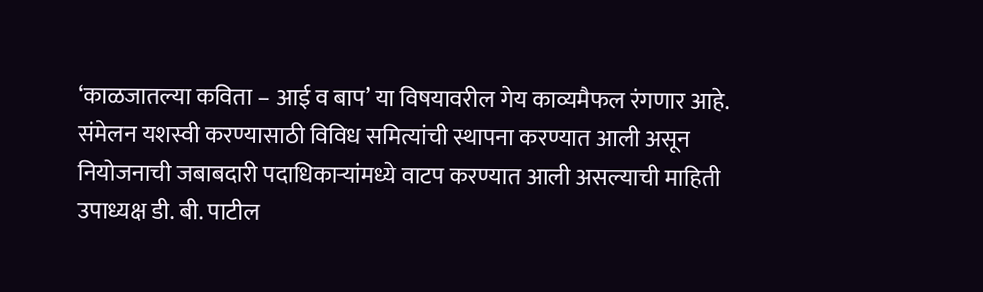‘काळजातल्या कविता – आई व बाप’ या विषयावरील गेय काव्यमैफल रंगणार आहे.
संमेलन यशस्वी करण्यासाठी विविध समित्यांची स्थापना करण्यात आली असून नियोजनाची जबाबदारी पदाधिकाऱ्यांमध्ये वाटप करण्यात आली असल्याची माहिती उपाध्यक्ष डी. बी. पाटील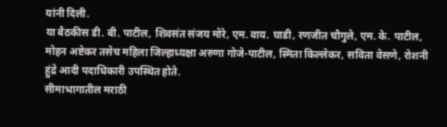यांनी दिली.
या बैठकीस डी. बी. पाटील, शिवसंत संजय मोरे, एम. वाय. घाडी, रणजीत चौगुले, एम. के. पाटील, मोहन अष्टेकर तसेच महिला जिल्हाध्यक्षा अरुणा गोजे-पाटील, स्मिता किल्लेकर, सविता वेसणे, रोशनी हुंद्रे आदी पदाधिकारी उपस्थित होते.
सीमाभागातील मराठी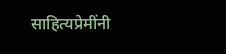साहित्यप्रेमींनी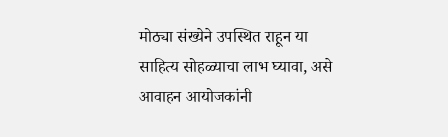मोठ्या संख्येने उपस्थित राहून या साहित्य सोहळ्याचा लाभ घ्यावा, असे आवाहन आयोजकांनी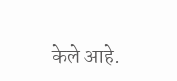केले आहे.